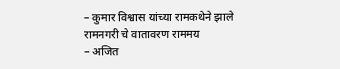– कुमार विश्वास यांच्या रामकथेने झाले रामनगरी चे वातावरण राममय
– अजित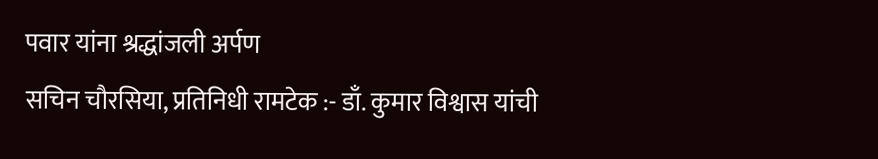पवार यांना श्रद्धांजली अर्पण
सचिन चौरसिया, प्रतिनिधी रामटेक :- डाँ. कुमार विश्वास यांची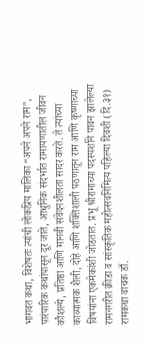भागवत कथा, विशेषतः त्यांची लोकप्रिय मालिका “अपने अपने राम”, पारंपारिक कथांपासून दूर जाते, आधुनिक संदर्भात रामायणातील जीवन कौशल्ये, प्रतिष्ठा आणि मानवी संवेदनशीलता सादर करते. ते त्यांच्या काव्यात्मक शैली, दोहे आणि शक्तिशाली पठणातून राम आणि कृष्णाच्या विषयांना एकमेकांशी जोडतात. प्रभू श्रीरामाच्या पदस्पर्शाने पावन झालेल्या रामनगरीत क्रीडा व सांस्कृतिक महोत्सवनिमित्य पहिल्या दिवशी (दि.३१) रामकथा वाचक डाँ.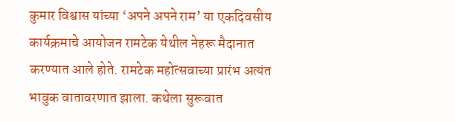कुमार विश्वास यांच्या ‘अपने अपने राम’ या एकदिवसीय कार्यक्रमाचे आयोजन रामटेक येथील नेहरू मैदानात करण्यात आले होते. रामटेक महोत्सवाच्या प्रारंभ अत्यंत भावुक वातावरणात झाला. कथेला सुरूवात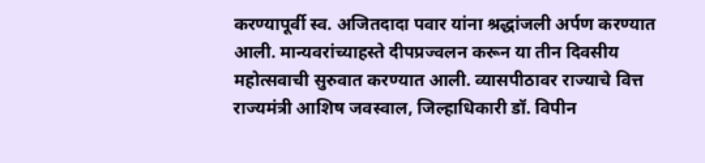करण्यापूर्वी स्व. अजितदादा पवार यांना श्रद्धांजली अर्पण करण्यात आली. मान्यवरांच्याहस्ते दीपप्रज्वलन करून या तीन दिवसीय महोत्सवाची सुरुवात करण्यात आली. व्यासपीठावर राज्याचे वित्त राज्यमंत्री आशिष जवस्वाल, जिल्हाधिकारी डॉ. विपीन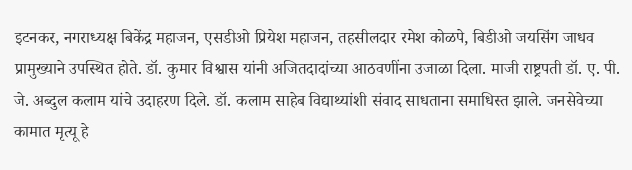इटनकर, नगराध्यक्ष बिकेंद्र महाजन, एसडीओ प्रियेश महाजन, तहसीलदार रमेश कोळपे, बिडीओ जयसिंग जाधव प्रामुख्याने उपस्थित होते. डॉ. कुमार विश्वास यांनी अजितदादांच्या आठवणींना उजाळा दिला. माजी राष्ट्रपती डॉ. ए. पी. जे. अब्दुल कलाम यांचे उदाहरण दिले. डॉ. कलाम साहेब विद्याथ्यांशी संवाद साधताना समाधिस्त झाले. जनसेवेच्या कामात मृत्यू हे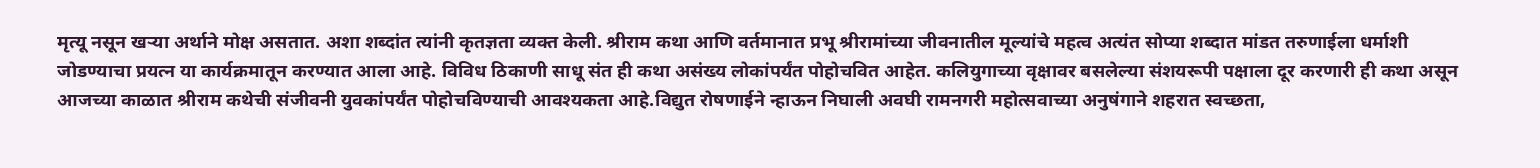मृत्यू नसून खऱ्या अर्थाने मोक्ष असतात. अशा शब्दांत त्यांनी कृतज्ञता व्यक्त केली. श्रीराम कथा आणि वर्तमानात प्रभू श्रीरामांच्या जीवनातील मूल्यांचे महत्व अत्यंत सोप्या शब्दात मांडत तरुणाईला धर्माशी जोडण्याचा प्रयत्न या कार्यक्रमातून करण्यात आला आहे. विविध ठिकाणी साधू संत ही कथा असंख्य लोकांपर्यंत पोहोचवित आहेत. कलियुगाच्या वृक्षावर बसलेल्या संशयरूपी पक्षाला दूर करणारी ही कथा असून आजच्या काळात श्रीराम कथेची संजीवनी युवकांपर्यंत पोहोचविण्याची आवश्यकता आहे.विद्युत रोषणाईने न्हाऊन निघाली अवघी रामनगरी महोत्सवाच्या अनुषंगाने शहरात स्वच्छता,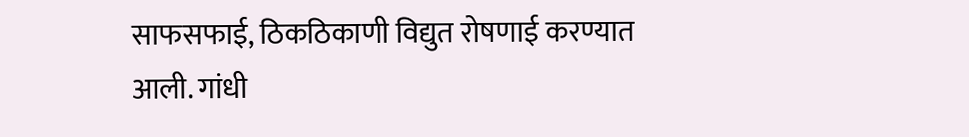साफसफाई, ठिकठिकाणी विद्युत रोषणाई करण्यात आली. गांधी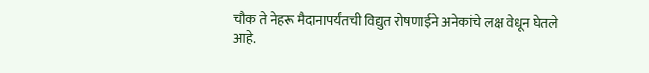चौक ते नेहरू मैदानापर्यंतची विद्युत रोषणाईने अनेकांचे लक्ष वेधून घेतले आहे.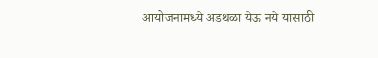आयोजनामध्ये अडथळा येऊ नये यासाठी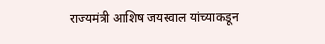राज्यमंत्री आशिष जयस्वाल यांच्याकडून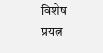विशेष प्रयत्न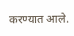करण्यात आले.